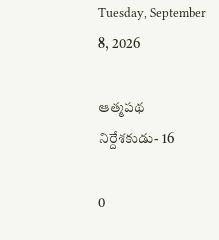Tuesday, September 8, 2026

ఆత్మపథ నిర్దేశకుడు- 16

0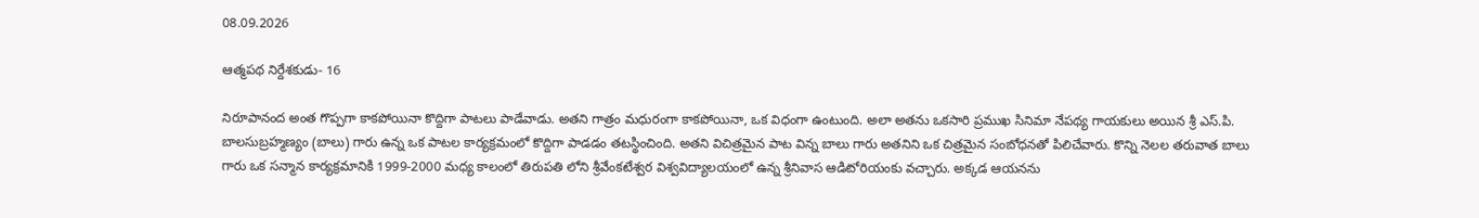08.09.2026

ఆత్మపథ నిర్దేశకుడు- 16

నిరూపానంద అంత గొప్పగా కాకపోయినా కొద్దిగా పాటలు పాడేవాడు. అతని గాత్రం మధురంగా కాకపోయినా, ఒక విధంగా ఉంటుంది. అలా అతను ఒకసారి ప్రముఖ సినిమా నేపథ్య గాయకులు అయిన శ్రీ ఎస్.పి. బాలసుబ్రహ్మణ్యం (బాలు) గారు ఉన్న ఒక పాటల కార్యక్రమంలో కొద్దిగా పాడడం తటస్థించింది. అతని విచిత్రమైన పాట విన్న బాలు గారు అతనిని ఒక చిత్రమైన సంబోధనతో పిలిచేవారు. కొన్ని నెలల తరువాత బాలు గారు ఒక సన్మాన కార్యక్రమానికి 1999-2000 మధ్య కాలంలో తిరుపతి లోని శ్రీవేంకటేశ్వర విశ్వవిద్యాలయంలో ఉన్న శ్రీనివాస ఆడిటోరియంకు వచ్చారు. అక్కడ ఆయనను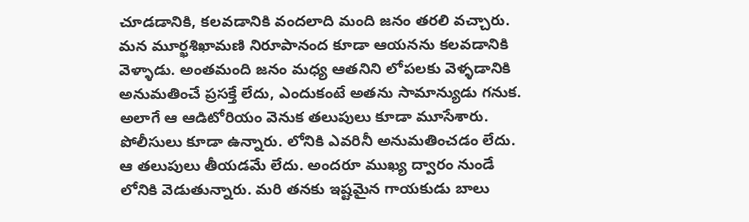చూడడానికి, కలవడానికి వందలాది మంది జనం తరలి వచ్చారు. మన మూర్ఖశిఖామణి నిరూపానంద కూడా ఆయనను కలవడానికి వెళ్ళాడు. అంతమంది జనం మధ్య ఆతనిని లోపలకు వెళ్ళడానికి అనుమతించే ప్రసక్తే లేదు, ఎందుకంటే అతను సామాన్యుడు గనుక. అలాగే ఆ ఆడిటోరియం వెనుక తలుపులు కూడా మూసేశారు. పోలీసులు కూడా ఉన్నారు. లోనికి ఎవరినీ అనుమతించడం లేదు. ఆ తలుపులు తీయడమే లేదు. అందరూ ముఖ్య ద్వారం నుండే లోనికి వెడుతున్నారు. మరి తనకు ఇష్టమైన గాయకుడు బాలు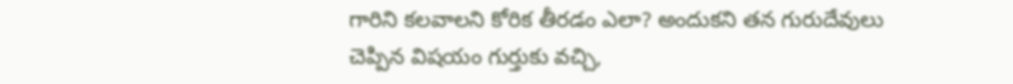గారిని కలవాలని కోరిక తీరడం ఎలా? అందుకని తన గురుదేవులు చెప్పిన విషయం గుర్తుకు వచ్చి,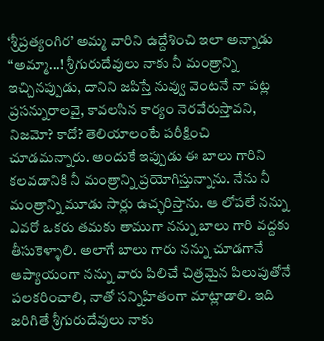‘శ్రీప్రత్యంగిర’ అమ్మ వారిని ఉద్దేశించి ఇలా అన్నాడు “అమ్మా...! శ్రీగురుదేవులు నాకు నీ మంత్రాన్ని ఇచ్చినప్పుడు, దానిని జపిస్తే నువ్వు వెంటనే నా పట్ల ప్రసన్నురాలవై, కావలసిన కార్యం నెరవేరుస్తావని, నిజమో? కాదో? తెలియాలంటే పరీక్షించి చూడమన్నారు. అందుకే ఇప్పుడు ఈ బాలు గారిని కలవడానికి నీ మంత్రాన్ని ప్రయోగిస్తున్నాను. నేను నీ మంత్రాన్ని మూడు సార్లు ఉచ్ఛరిస్తాను. ఆ లోపలే నన్ను ఎవరో ఒకరు తమకు తాముగా నన్ను బాలు గారి వద్దకు తీసుకెళ్ళాలి. అలాగే బాలు గారు నన్ను చూడగానే ఆప్యాయంగా నన్ను వారు పిలిచే చిత్రమైన పిలుపుతోనే పలకరించాలి, నాతో సన్నిహితంగా మాట్లాడాలి. ఇది జరిగితే శ్రీగురుదేవులు నాకు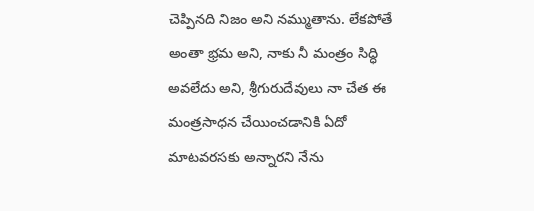చెప్పినది నిజం అని నమ్ముతాను. లేకపోతే అంతా భ్రమ అని, నాకు నీ మంత్రం సిద్ధి అవలేదు అని, శ్రీగురుదేవులు నా చేత ఈ మంత్రసాధన చేయించడానికి ఏదో మాటవరసకు అన్నారని నేను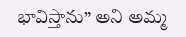భావిస్తాను” అని అమ్మ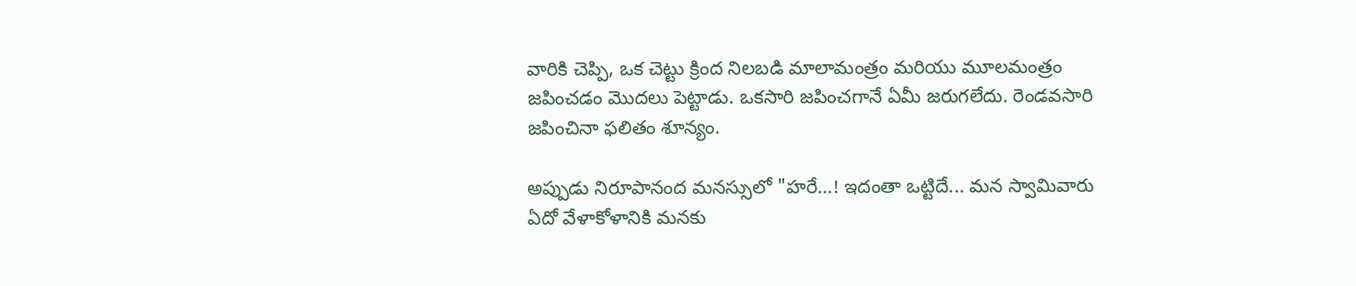వారికి చెప్పి, ఒక చెట్టు క్రింద నిలబడి మాలామంత్రం మరియు మూలమంత్రం జపించడం మొదలు పెట్టాడు. ఒకసారి జపించగానే ఏమీ జరుగలేదు. రెండవసారి జపించినా ఫలితం శూన్యం.

అప్పుడు నిరూపానంద మనస్సులో "హరే...! ఇదంతా ఒట్టిదే... మన స్వామివారు ఏదో వేళాకోళానికి మనకు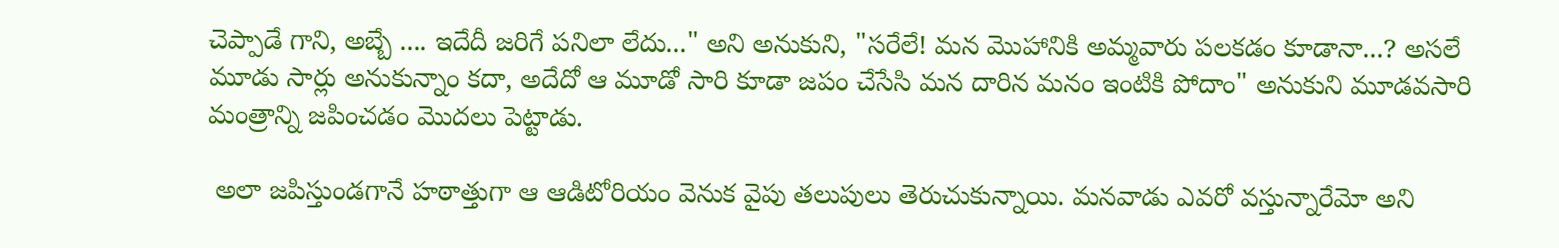చెప్పాడే గాని, అబ్బే .... ఇదేదీ జరిగే పనిలా లేదు..." అని అనుకుని, "సరేలే! మన మొహానికి అమ్మవారు పలకడం కూడానా...? అసలే మూడు సార్లు అనుకున్నాం కదా, అదేదో ఆ మూడో సారి కూడా జపం చేసేసి మన దారిన మనం ఇంటికి పోదాం" అనుకుని మూడవసారి మంత్రాన్ని జపించడం మొదలు పెట్టాడు.

 అలా జపిస్తుండగానే హఠాత్తుగా ఆ ఆడిటోరియం వెనుక వైపు తలుపులు తెరుచుకున్నాయి. మనవాడు ఎవరో వస్తున్నారేమో అని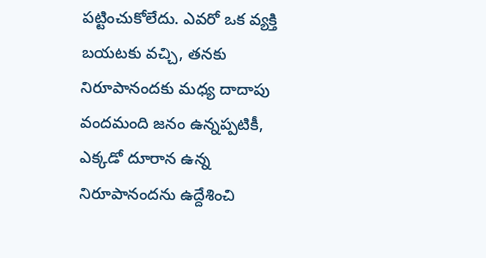పట్టించుకోలేదు. ఎవరో ఒక వ్యక్తి బయటకు వచ్చి, తనకు నిరూపానందకు మధ్య దాదాపు వందమంది జనం ఉన్నప్పటికీ, ఎక్కడో దూరాన ఉన్న నిరూపానందను ఉద్దేశించి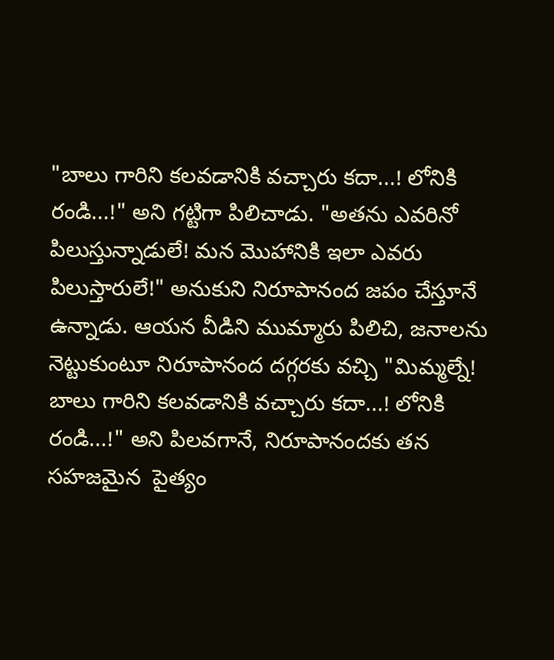"బాలు గారిని కలవడానికి వచ్చారు కదా...! లోనికి రండి...!" అని గట్టిగా పిలిచాడు. "అతను ఎవరినో పిలుస్తున్నాడులే! మన మొహానికి ఇలా ఎవరు పిలుస్తారులే!" అనుకుని నిరూపానంద జపం చేస్తూనే ఉన్నాడు. ఆయన వీడిని ముమ్మారు పిలిచి, జనాలను నెట్టుకుంటూ నిరూపానంద దగ్గరకు వచ్చి "మిమ్మల్నే! బాలు గారిని కలవడానికి వచ్చారు కదా...! లోనికి రండి...!" అని పిలవగానే, నిరూపానందకు తన సహజమైన  పైత్యం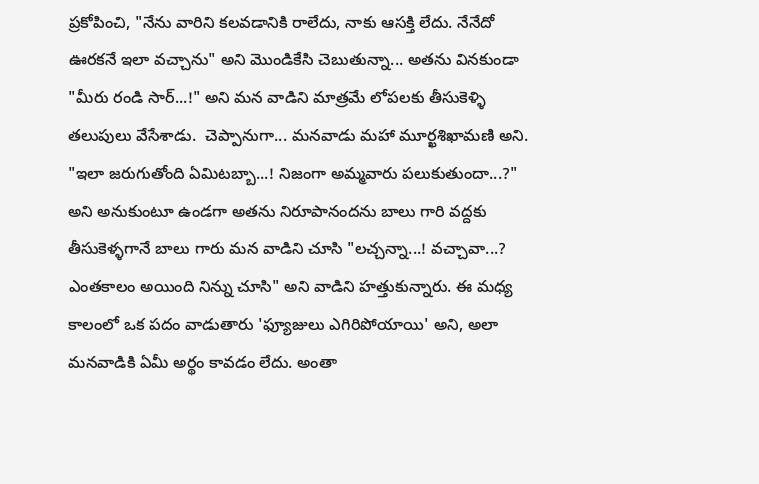ప్రకోపించి, "నేను వారిని కలవడానికి రాలేదు, నాకు ఆసక్తి లేదు. నేనేదో ఊరకనే ఇలా వచ్చాను" అని మొండికేసి చెబుతున్నా... అతను వినకుండా "మీరు రండి సార్...!" అని మన వాడిని మాత్రమే లోపలకు తీసుకెళ్ళి తలుపులు వేసేశాడు.  చెప్పానుగా... మనవాడు మహా మూర్ఖశిఖామణి అని. "ఇలా జరుగుతోంది ఏమిటబ్బా...! నిజంగా అమ్మవారు పలుకుతుందా...?" అని అనుకుంటూ ఉండగా అతను నిరూపానందను బాలు గారి వద్దకు తీసుకెళ్ళగానే బాలు గారు మన వాడిని చూసి "లచ్చన్నా...! వచ్చావా...? ఎంతకాలం అయింది నిన్ను చూసి" అని వాడిని హత్తుకున్నారు. ఈ మధ్య కాలంలో ఒక పదం వాడుతారు 'ఫ్యూజులు ఎగిరిపోయాయి' అని, అలా మనవాడికి ఏమీ అర్థం కావడం లేదు. అంతా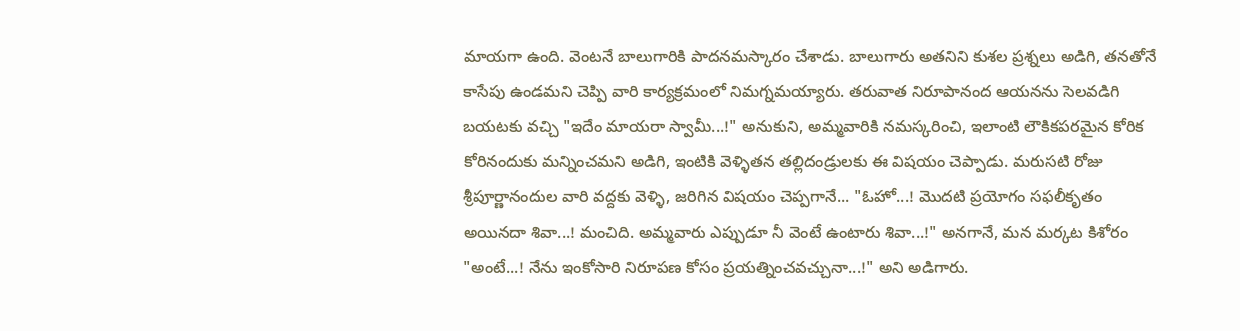మాయగా ఉంది. వెంటనే బాలుగారికి పాదనమస్కారం చేశాడు. బాలుగారు అతనిని కుశల ప్రశ్నలు అడిగి, తనతోనే కాసేపు ఉండమని చెప్పి వారి కార్యక్రమంలో నిమగ్నమయ్యారు. తరువాత నిరూపానంద ఆయనను సెలవడిగి బయటకు వచ్చి "ఇదేం మాయరా స్వామీ...!" అనుకుని, అమ్మవారికి నమస్కరించి, ఇలాంటి లౌకికపరమైన కోరిక కోరినందుకు మన్నించమని అడిగి, ఇంటికి వెళ్ళితన తల్లిదండ్రులకు ఈ విషయం చెప్పాడు. మరుసటి రోజు శ్రీపూర్ణానందుల వారి వద్దకు వెళ్ళి, జరిగిన విషయం చెప్పగానే... "ఓహో...! మొదటి ప్రయోగం సఫలీకృతం అయినదా శివా...! మంచిది. అమ్మవారు ఎప్పుడూ నీ వెంటే ఉంటారు శివా...!" అనగానే, మన మర్కట కిశోరం "అంటే...! నేను ఇంకోసారి నిరూపణ కోసం ప్రయత్నించవచ్చునా...!" అని అడిగారు.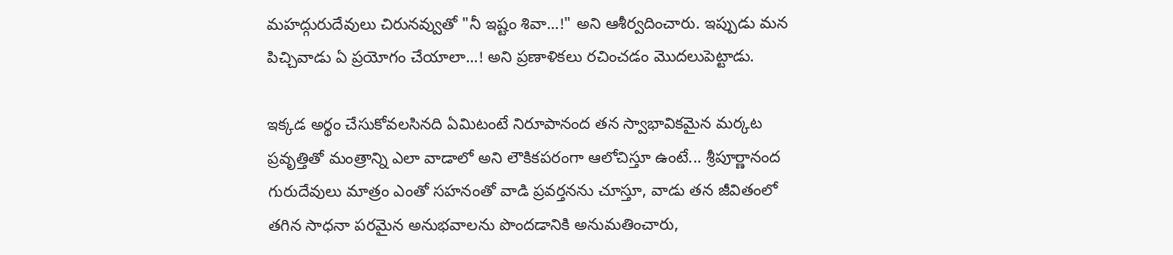మహద్గురుదేవులు చిరునవ్వుతో "నీ ఇష్టం శివా...!" అని ఆశీర్వదించారు. ఇప్పుడు మన పిచ్చివాడు ఏ ప్రయోగం చేయాలా...! అని ప్రణాళికలు రచించడం మొదలుపెట్టాడు.

ఇక్కడ అర్థం చేసుకోవలసినది ఏమిటంటే నిరూపానంద తన స్వాభావికమైన మర్కట ప్రవృత్తితో మంత్రాన్ని ఎలా వాడాలో అని లౌకికపరంగా ఆలోచిస్తూ ఉంటే... శ్రీపూర్ణానంద గురుదేవులు మాత్రం ఎంతో సహనంతో వాడి ప్రవర్తనను చూస్తూ, వాడు తన జీవితంలో తగిన సాధనా పరమైన అనుభవాలను పొందడానికి అనుమతించారు,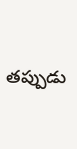తప్పుడు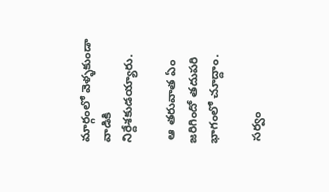మార్గంలో వెళ్ళకుండా వాడికి నిర్దేశకుడయ్యారు.

 ఆ తరువాత ఏం జరిగిందో తదుపరి భాగంలో చూద్దాం.

 సర్వం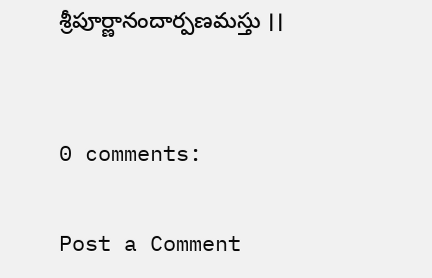శ్రీపూర్ణానందార్పణమస్తు ।।


0 comments:

Post a Comment